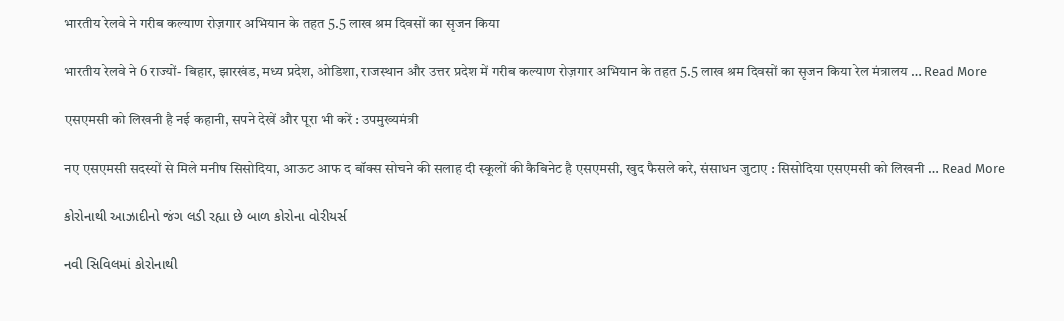भारतीय रेलवे ने गरीब कल्याण रोज़गार अभियान के तहत 5.5 लाख श्रम दिवसों का सृजन किया

भारतीय रेलवे ने 6 राज्यों- बिहार, झारखंड, मध्य प्रदेश, ओडिशा, राजस्थान और उत्तर प्रदेश में गरीब कल्याण रोज़गार अभियान के तहत 5.5 लाख श्रम दिवसों का सृजन किया रेल मंत्रालय … Read More

एसएमसी को लिखनी है नई कहानी, सपने देखें और पूरा भी करें : उपमुख्यमंत्री

नए एसएमसी सदस्यों से मिले मनीष सिसोदिया, आऊट आफ द बॉक्स सोचने की सलाह दी स्कूलों की कैबिनेट है एसएमसी, खुद फैसले करे, संसाधन जुटाए : सिसोदिया एसएमसी को लिखनी … Read More

કોરોનાથી આઝાદીનો જંગ લડી રહ્યા છે બાળ કોરોના વોરીયર્સ

નવી સિવિલમાં કોરોનાથી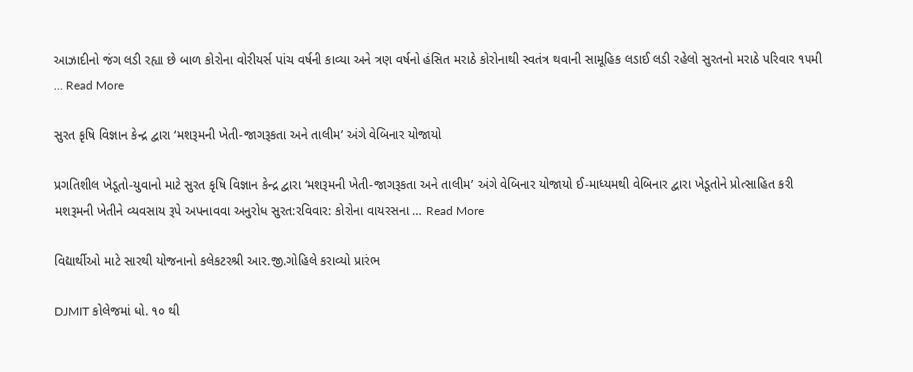આઝાદીનો જંગ લડી રહ્યા છે બાળ કોરોના વોરીયર્સ પાંચ વર્ષની કાવ્યા અને ત્રણ વર્ષનો હંસિત મરાઠે કોરોનાથી સ્વતંત્ર થવાની સામૂહિક લડાઈ લડી રહેલો સુરતનો મરાઠે પરિવાર ૧૫મી … Read More

સુરત કૃષિ વિજ્ઞાન કેન્દ્ર દ્વારા ‘મશરૂમની ખેતી-જાગરૂકતા અને તાલીમ’ અંગે વેબિનાર યોજાયો

પ્રગતિશીલ ખેડૂતો-યુવાનો માટે સુરત કૃષિ વિજ્ઞાન કેન્દ્ર દ્વારા ‘મશરૂમની ખેતી-જાગરૂકતા અને તાલીમ’ અંગે વેબિનાર યોજાયો ઈ-માધ્યમથી વેબિનાર દ્વારા ખેડૂતોને પ્રોત્સાહિત કરી મશરૂમની ખેતીને વ્યવસાય રૂપે અપનાવવા અનુરોધ સુરત:રવિવાર: કોરોના વાયરસના … Read More

વિદ્યાર્થીઓ માટે સારથી યોજનાનો કલેકટરશ્રી આર.જી.ગોહિલે કરાવ્યો પ્રારંભ

DJMIT કોલેજમાં ધો. ૧૦ થી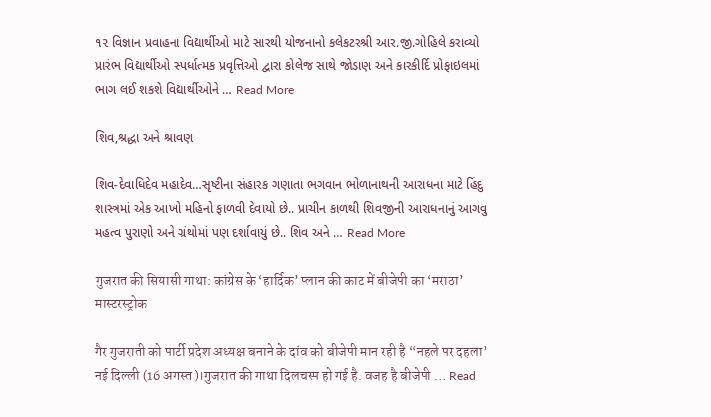૧૨ વિજ્ઞાન પ્રવાહના વિદ્યાર્થીઓ માટે સારથી યોજનાનો કલેકટરશ્રી આર.જી.ગોહિલે કરાવ્યો પ્રારંભ વિદ્યાર્થીઓ સ્પર્ધાત્મક પ્રવૃત્તિઓ દ્વારા કોલેજ સાથે જોડાણ અને કારકીર્દિ પ્રોફાઇલમાં ભાગ લઈ શકશે વિદ્યાર્થીઓને … Read More

શિવ,શ્રદ્ધા અને શ્રાવણ

શિવ-દેવાધિદેવ મહાદેવ…સૃષ્ટીના સંહારક ગણાતા ભગવાન ભોળાનાથની આરાધના માટે હિંદુ શાસ્ત્રમાં એક આખો મહિનો ફાળવી દેવાયો છે.. પ્રાચીન કાળથી શિવજીની આરાધનાનું આગવુ મહત્વ પુરાણો અને ગ્રંથોમાં પણ દર્શાવાયું છે.. શિવ અને … Read More

गुजरात की सियासी गाथा: कांग्रेस के ‘हार्दिक’ प्लान की काट में बीजेपी का ‘मराठा’ मास्टरस्ट्रोक

गैर गुजराती को पार्टी प्रदेश अध्यक्ष बनाने के दांव को बीजेपी मान रही है “नहले पर दहला’ नई दिल्ली (16 अगस्त)।गुजरात की गाथा दिलचस्प हो गई है. वजह है बीजेपी … Read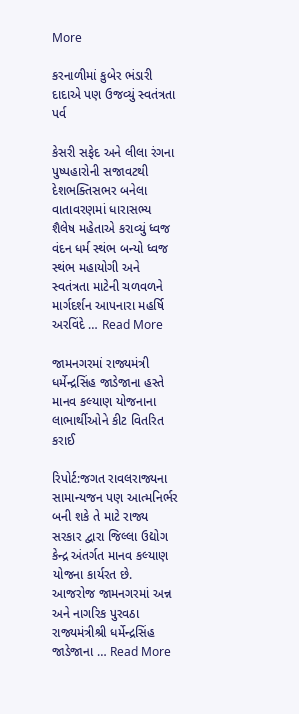More

કરનાળીમાં કુબેર ભંડારી દાદાએ પણ ઉજવ્યું સ્વતંત્રતા પર્વ

કેસરી સફેદ અને લીલા રંગના પુષ્પહારોની સજાવટથી દેશભક્તિસભર બનેલા વાતાવરણમાં ધારાસભ્ય શૈલેષ મહેતાએ કરાવ્યું ધ્વજ વંદન ધર્મ સ્થંભ બન્યો ધ્વજ સ્થંભ મહાયોગી અને સ્વતંત્રતા માટેની ચળવળને માર્ગદર્શન આપનારા મહર્ષિ અરવિંદે … Read More

જામનગરમાં રાજ્યમંત્રી ધર્મેન્દ્રસિંહ જાડેજાના હસ્તે માનવ કલ્યાણ યોજનાના લાભાર્થીઓને કીટ વિતરિત કરાઈ

રિપોર્ટ:જગત રાવલરાજ્યના સામાન્યજન પણ આત્મનિર્ભર બની શકે તે માટે રાજ્ય સરકાર દ્વારા જિલ્લા ઉદ્યોગ કેન્દ્ર અંતર્ગત માનવ કલ્યાણ યોજના કાર્યરત છે. આજરોજ જામનગરમાં અન્ન અને નાગરિક પુરવઠા રાજ્યમંત્રીશ્રી ધર્મેન્દ્રસિંહ જાડેજાના … Read More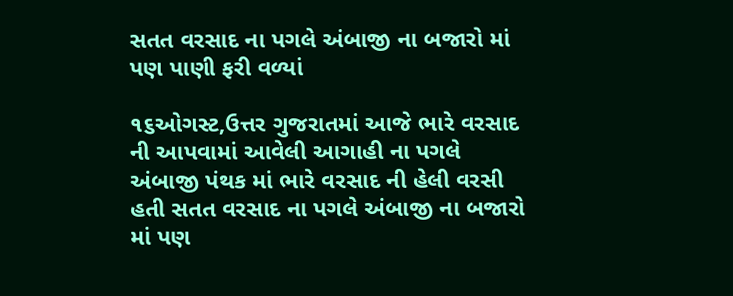સતત વરસાદ ના પગલે અંબાજી ના બજારો માં પણ પાણી ફરી વળ્યાં

૧૬ઓગસ્ટ,ઉત્તર ગુજરાતમાં આજે ભારે વરસાદ ની આપવામાં આવેલી આગાહી ના પગલે અંબાજી પંથક માં ભારે વરસાદ ની હેલી વરસી હતી સતત વરસાદ ના પગલે અંબાજી ના બજારો માં પણ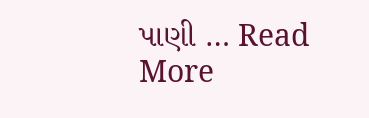પાણી … Read More